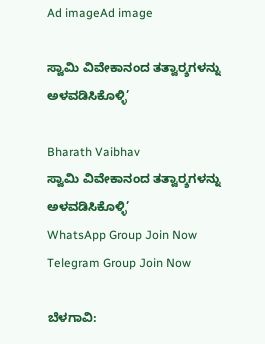Ad imageAd image

ಸ್ವಾಮಿ ವಿವೇಕಾನಂದ ತತ್ವಾರ‍್ಶಗಳನ್ನು ಅಳವಡಿಸಿಕೊಳ್ಳಿ’

Bharath Vaibhav
ಸ್ವಾಮಿ ವಿವೇಕಾನಂದ ತತ್ವಾರ‍್ಶಗಳನ್ನು ಅಳವಡಿಸಿಕೊಳ್ಳಿ’
WhatsApp Group Join Now
Telegram Group Join Now

ಬೆಳಗಾವಿ: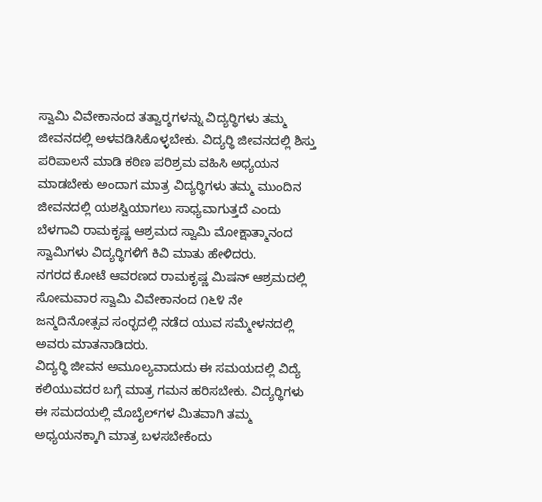ಸ್ವಾಮಿ ವಿವೇಕಾನಂದ ತತ್ವಾರ‍್ಶಗಳನ್ನು ವಿದ್ಯರ‍್ಥಿಗಳು ತಮ್ಮ ಜೀವನದಲ್ಲಿ ಅಳವಡಿಸಿಕೊಳ್ಳಬೇಕು. ವಿದ್ಯರ‍್ಥಿ ಜೀವನದಲ್ಲಿ ಶಿಸ್ತು ಪರಿಪಾಲನೆ ಮಾಡಿ ಕಠಿಣ ಪರಿಶ್ರಮ ವಹಿಸಿ ಅಧ್ಯಯನ ಮಾಡಬೇಕು ಅಂದಾಗ ಮಾತ್ರ ವಿದ್ಯರ‍್ಥಿಗಳು ತಮ್ಮ ಮುಂದಿನ ಜೀವನದಲ್ಲಿ ಯಶಸ್ವಿಯಾಗಲು ಸಾಧ್ಯವಾಗುತ್ತದೆ ಎಂದು ಬೆಳಗಾವಿ ರಾಮಕೃಷ್ಣ ಆಶ್ರಮದ ಸ್ವಾಮಿ ಮೋಕ್ಷಾತ್ಮಾನಂದ ಸ್ವಾಮಿಗಳು ವಿದ್ಯರ‍್ಥಿಗಳಿಗೆ ಕಿವಿ ಮಾತು ಹೇಳಿದರು.
ನಗರದ ಕೋಟೆ ಆವರಣದ ರಾಮಕೃಷ್ಣ ಮಿಷನ್ ಆಶ್ರಮದಲ್ಲಿ ಸೋಮವಾರ ಸ್ವಾಮಿ ವಿವೇಕಾನಂದ ೧೬೪ ನೇ ಜನ್ಮದಿನೋತ್ಸವ ಸಂರ‍್ಭದಲ್ಲಿ ನಡೆದ ಯುವ ಸಮ್ಮೇಳನದಲ್ಲಿ ಅವರು ಮಾತನಾಡಿದರು.
ವಿದ್ಯರ‍್ಥಿ ಜೀವನ ಅಮೂಲ್ಯವಾದುದು ಈ ಸಮಯದಲ್ಲಿ ವಿದ್ಯೆ ಕಲಿಯುವದರ ಬಗ್ಗೆ ಮಾತ್ರ ಗಮನ ಹರಿಸಬೇಕು. ವಿದ್ಯರ‍್ಥಿಗಳು ಈ ಸಮದಯಲ್ಲಿ ಮೊಬೈಲ್‌ಗಳ ಮಿತವಾಗಿ ತಮ್ಮ ಅಧ್ಯಯನಕ್ಕಾಗಿ ಮಾತ್ರ ಬಳಸಬೇಕೆಂದು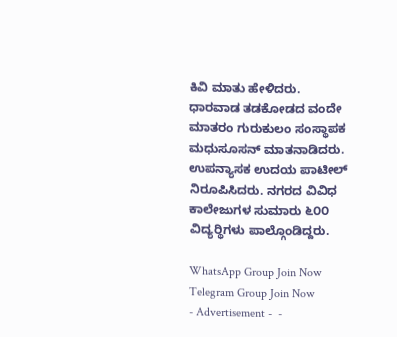ಕಿವಿ ಮಾತು ಹೇಳಿದರು.
ಧಾರವಾಡ ತಡಕೋಡದ ವಂದೇ ಮಾತರಂ ಗುರುಕುಲಂ ಸಂಸ್ಥಾಪಕ ಮಧುಸೂಸನ್ ಮಾತನಾಡಿದರು. ಉಪನ್ಯಾಸಕ ಉದಯ ಪಾಟೀಲ್ ನಿರೂಪಿಸಿದರು. ನಗರದ ವಿವಿಧ ಕಾಲೇಜುಗಳ ಸುಮಾರು ೬೦೦ ವಿದ್ಯರ‍್ಥಿಗಳು ಪಾಲ್ಗೊಂಡಿದ್ದರು.

WhatsApp Group Join Now
Telegram Group Join Now
- Advertisement -  -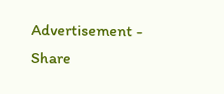Advertisement -
Share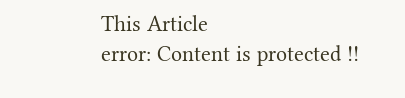This Article
error: Content is protected !!